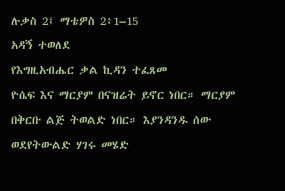ሉቃስ 2፤ ማቴዎስ 2፥1–15
አዳኝ ተወለደ
የእግዚአብሔር ቃል ኪዳን ተፈጸመ
ዮሴፍ እና ማርያም በናዝሬት ይኖር ነበር። ማርያም በቅርቡ ልጅ ትወልድ ነበር። እያንዳንዱ ሰው ወደየትውልድ ሃገሩ መሄድ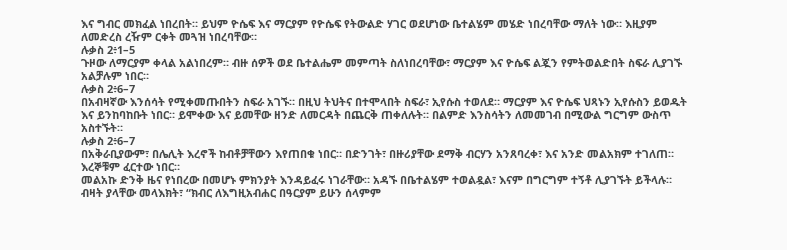እና ግብር መክፈል ነበረበት። ይህም ዮሴፍ እና ማርያም የዮሴፍ የትውልድ ሃገር ወደሆነው ቤተልሄም መሄድ ነበረባቸው ማለት ነው። እዚያም ለመድረስ ረዥም ርቀት መጓዝ ነበረባቸው።
ሉቃስ 2፥1–5
ጉዞው ለማርያም ቀላል አልነበረም። ብዙ ሰዎች ወደ ቤተልሔም መምጣት ስለነበረባቸው፣ ማርያም እና ዮሴፍ ልጇን የምትወልድበት ስፍራ ሊያገኙ አልቻሉም ነበር።
ሉቃስ 2፥6–7
በአብዛኛው እንሰሳት የሚቀመጡበትን ስፍራ አገኙ። በዚህ ትህትና በተሞላበት ስፍራ፣ ኢየሱስ ተወለደ። ማርያም እና ዮሴፍ ህጻኑን ኢየሱስን ይወዱት እና ይንከባከቡት ነበር። ይሞቀው እና ይመቸው ዘንድ ለመርዳት በጨርቅ ጠቀለሉት። በልምድ እንስሳትን ለመመገብ በሚውል ግርግም ውስጥ አስተኙት።
ሉቃስ 2፥6–7
በአቅራቢያውም፣ በሌሊት እረኖች ከብቶቻቸውን እየጠበቁ ነበር። በድንገት፣ በዙሪያቸው ደማቅ ብርሃን አንጸባረቀ፣ እና አንድ መልአክም ተገለጠ። እረኞቹም ፈርተው ነበር።
መልአኩ ድንቅ ዜና የነበረው በመሆኑ ምክንያት እንዳይፈሩ ነገራቸው። አዳኙ በቤተልሄም ተወልዷል፣ እናም በግርግም ተኝቶ ሊያገኙት ይችላሉ። ብዛት ያላቸው መላእክት፣ “ክብር ለእግዚአብሐር በዓርያም ይሁን ሰላምም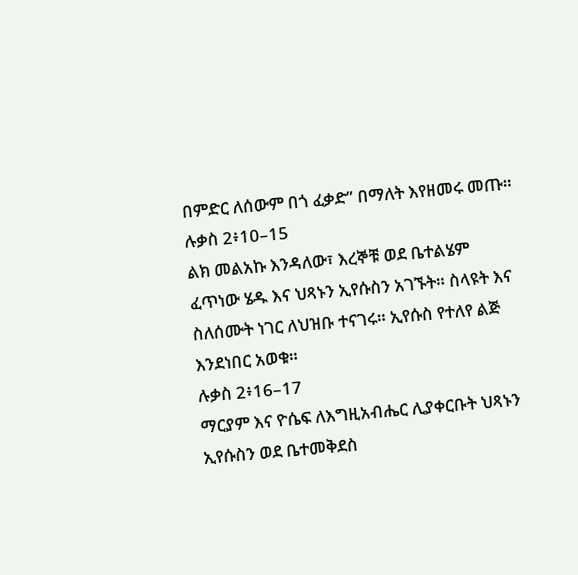በምድር ለሰውም በጎ ፈቃድ” በማለት እየዘመሩ መጡ።
ሉቃስ 2፥10–15
ልክ መልአኩ እንዳለው፣ እረኞቹ ወደ ቤተልሄም ፈጥነው ሄዱ እና ህጻኑን ኢየሱስን አገኙት። ስላዩት እና ስለሰሙት ነገር ለህዝቡ ተናገሩ። ኢየሱስ የተለየ ልጅ እንደነበር አወቁ።
ሉቃስ 2፥16–17
ማርያም እና ዮሴፍ ለእግዚአብሔር ሊያቀርቡት ህጻኑን ኢየሱስን ወደ ቤተመቅደስ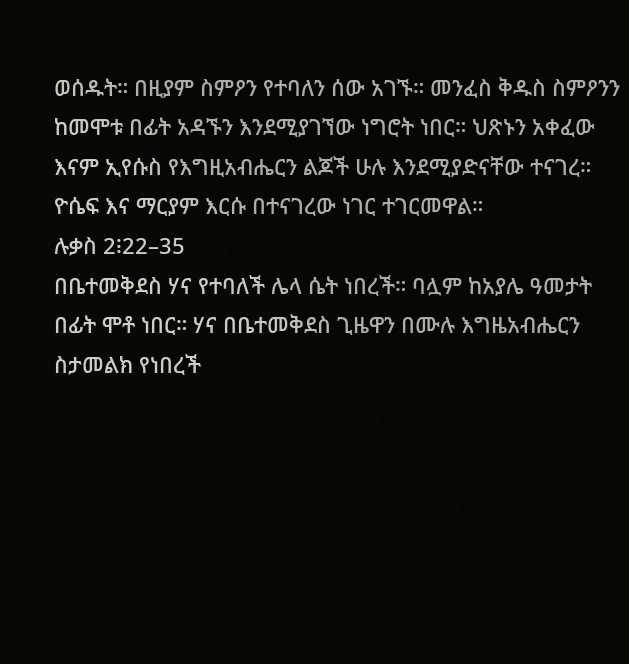ወሰዱት። በዚያም ስምዖን የተባለን ሰው አገኙ። መንፈስ ቅዱስ ስምዖንን ከመሞቱ በፊት አዳኙን እንደሚያገኘው ነግሮት ነበር። ህጽኑን አቀፈው እናም ኢየሱስ የእግዚአብሔርን ልጆች ሁሉ እንደሚያድናቸው ተናገረ። ዮሴፍ እና ማርያም እርሱ በተናገረው ነገር ተገርመዋል።
ሉቃስ 2፧22–35
በቤተመቅደስ ሃና የተባለች ሌላ ሴት ነበረች። ባሏም ከአያሌ ዓመታት በፊት ሞቶ ነበር። ሃና በቤተመቅደስ ጊዜዋን በሙሉ እግዜአብሔርን ስታመልክ የነበረች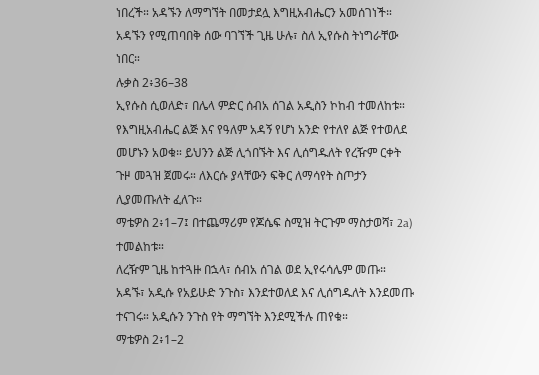ነበረች። አዳኙን ለማግኘት በመታደሏ እግዚአብሔርን አመሰገነች። አዳኙን የሚጠባበቅ ሰው ባገኘች ጊዜ ሁሉ፣ ስለ ኢየሱስ ትነግራቸው ነበር።
ሉቃስ 2፥36–38
ኢየሱስ ሲወለድ፣ በሌላ ምድር ሰብአ ሰገል አዲስን ኮከብ ተመለከቱ። የእግዚአብሔር ልጅ እና የዓለም አዳኝ የሆነ አንድ የተለየ ልጅ የተወለደ መሆኑን አወቁ። ይህንን ልጅ ሊጎበኙት እና ሊሰግዱለት የረዥም ርቀት ጉዞ መጓዝ ጀመሩ። ለእርሱ ያላቸውን ፍቅር ለማሳየት ስጦታን ሊያመጡለት ፈለጉ።
ማቴዎስ 2፥1–7፤ በተጨማሪም የጆሴፍ ስሚዝ ትርጉም ማስታወሻ፣ 2a) ተመልከቱ።
ለረዥም ጊዜ ከተጓዙ በኋላ፣ ሰብአ ሰገል ወደ ኢየሩሳሌም መጡ። አዳኙ፣ አዲሱ የአይሁድ ንጉስ፣ እንደተወለደ እና ሊሰግዱለት እንደመጡ ተናገሩ። አዲሱን ንጉስ የት ማግኘት እንደሚችሉ ጠየቁ።
ማቴዎስ 2፥1–2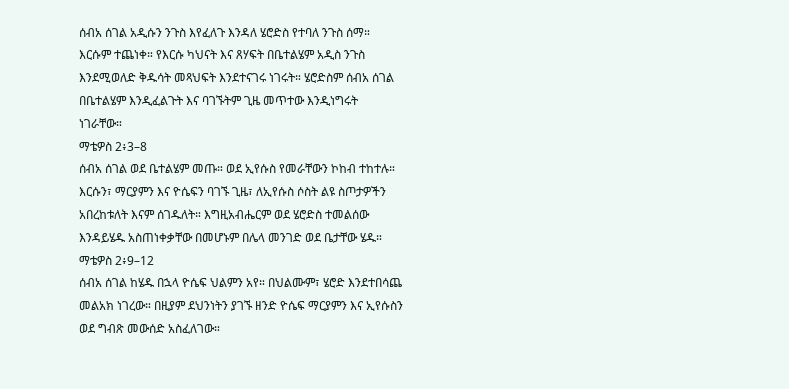ሰብአ ሰገል አዲሱን ንጉስ እየፈለጉ እንዳለ ሄሮድስ የተባለ ንጉስ ሰማ። እርሱም ተጨነቀ። የእርሱ ካህናት እና ጸሃፍት በቤተልሄም አዲስ ንጉስ እንደሚወለድ ቅዱሳት መጻህፍት እንደተናገሩ ነገሩት። ሄሮድስም ሰብአ ሰገል በቤተልሄም እንዲፈልጉት እና ባገኙትም ጊዜ መጥተው እንዲነግሩት ነገራቸው።
ማቴዎስ 2፥3–8
ሰብአ ሰገል ወደ ቤተልሄም መጡ። ወደ ኢየሱስ የመራቸውን ኮከብ ተከተሉ። እርሱን፣ ማርያምን እና ዮሴፍን ባገኙ ጊዜ፣ ለኢየሱስ ሶስት ልዩ ስጦታዎችን አበረከቱለት እናም ሰገዱለት። እግዚአብሔርም ወደ ሄሮድስ ተመልሰው እንዳይሄዱ አስጠነቀቃቸው በመሆኑም በሌላ መንገድ ወደ ቤታቸው ሄዱ።
ማቴዎስ 2፥9–12
ሰብአ ሰገል ከሄዱ በኋላ ዮሴፍ ህልምን አየ። በህልሙም፣ ሄሮድ እንደተበሳጨ መልአክ ነገረው። በዚያም ደህንነትን ያገኙ ዘንድ ዮሴፍ ማርያምን እና ኢየሱስን ወደ ግብጽ መውሰድ አስፈለገው።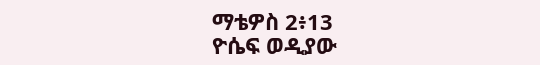ማቴዎስ 2፥13
ዮሴፍ ወዲያው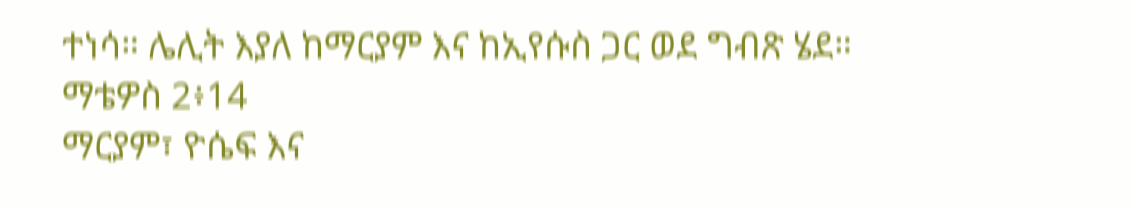ተነሳ። ሌሊት እያለ ከማርያም እና ከኢየሱስ ጋር ወደ ግብጽ ሄደ።
ማቴዎስ 2፥14
ማርያም፣ ዮሴፍ እና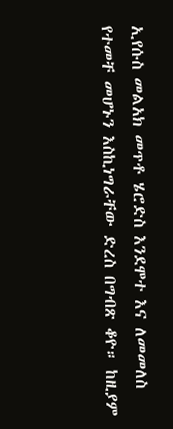ኢየሱስ መልአክ መጥቶ ሄሮድስ እንደሞተ እና ለመመለስ የተመቸ መሆኑን እስኪነግራቸው ድረስ በግብጽ ቆዮ። ከዚያም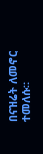በናዝሬት ለመኖር ተመለሱ።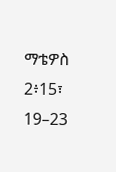ማቴዎስ 2፥15፣ 19–23